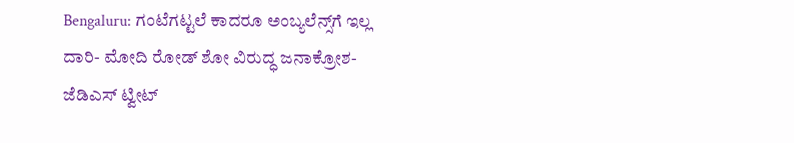Bengaluru: ಗಂಟೆಗಟ್ಟಲೆ ಕಾದರೂ ಅಂಬ್ಯಲೆನ್ಸ್‌ಗೆ ಇಲ್ಲ ದಾರಿ- ಮೋದಿ ರೋಡ್ ಶೋ ವಿರುದ್ಧ ಜನಾಕ್ರೋಶ- ಜೆಡಿಎಸ್ ಟ್ವೀಟ್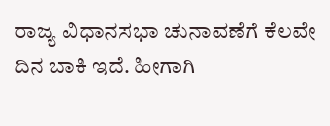ರಾಜ್ಯ ವಿಧಾನಸಭಾ ಚುನಾವಣೆಗೆ ಕೆಲವೇ ದಿನ ಬಾಕಿ ಇದೆ. ಹೀಗಾಗಿ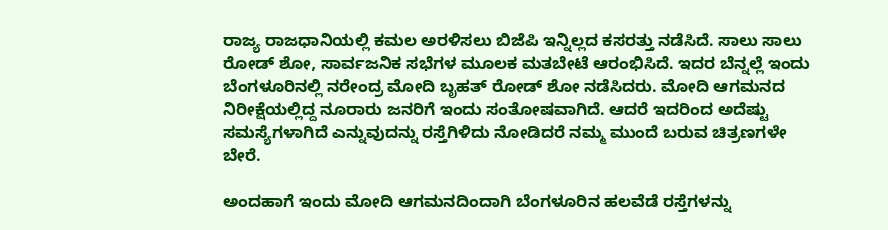ರಾಜ್ಯ ರಾಜಧಾನಿಯಲ್ಲಿ ಕಮಲ ಅರಳಿಸಲು ಬಿಜೆಪಿ ಇನ್ನಿಲ್ಲದ ಕಸರತ್ತು ನಡೆಸಿದೆ. ಸಾಲು ಸಾಲು ರೋಡ್ ಶೋ, ಸಾರ್ವಜನಿಕ ಸಭೆಗಳ ಮೂಲಕ ಮತಬೇಟೆ ಆರಂಭಿಸಿದೆ. ಇದರ ಬೆನ್ನಲ್ಲೆ ಇಂದು ಬೆಂಗಳೂರಿನಲ್ಲಿ ನರೇಂದ್ರ ಮೋದಿ ಬೃಹತ್ ರೋಡ್ ಶೋ ನಡೆಸಿದರು. ಮೋದಿ ಆಗಮನದ ನಿರೀಕ್ಷೆಯಲ್ಲಿದ್ದ ನೂರಾರು ಜನರಿಗೆ ಇಂದು ಸಂತೋಷವಾಗಿದೆ. ಆದರೆ ಇದರಿಂದ ಅದೆಷ್ಟು ಸಮಸ್ಯೆಗಳಾಗಿದೆ ಎನ್ನುವುದನ್ನು ರಸ್ತೆಗಿಳಿದು ನೋಡಿದರೆ ನಮ್ಮ ಮುಂದೆ ಬರುವ ಚಿತ್ರಣಗಳೇ ಬೇರೆ.

ಅಂದಹಾಗೆ ಇಂದು ಮೋದಿ ಆಗಮನದಿಂದಾಗಿ ಬೆಂಗಳೂರಿನ ಹಲವೆಡೆ ರಸ್ತೆಗಳನ್ನು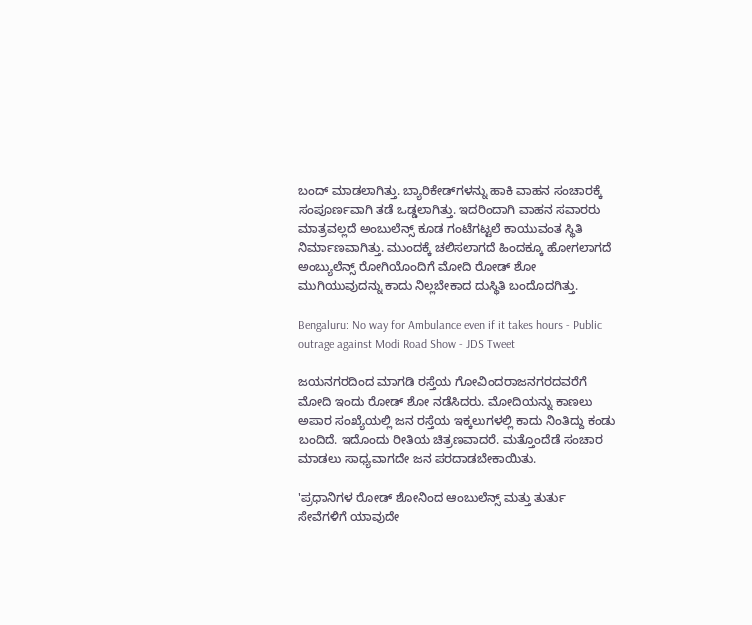ಬಂದ್ ಮಾಡಲಾಗಿತ್ತು. ಬ್ಯಾರಿಕೇಡ್‌ಗಳನ್ನು ಹಾಕಿ ವಾಹನ ಸಂಚಾರಕ್ಕೆ ಸಂಪೂರ್ಣವಾಗಿ ತಡೆ ಒಡ್ಡಲಾಗಿತ್ತು. ಇದರಿಂದಾಗಿ ವಾಹನ ಸವಾರರು ಮಾತ್ರವಲ್ಲದೆ ಅಂಬುಲೆನ್ಸ್ ಕೂಡ ಗಂಟೆಗಟ್ಟಲೆ ಕಾಯುವಂತ ಸ್ಥಿತಿ ನಿರ್ಮಾಣವಾಗಿತ್ತು. ಮುಂದಕ್ಕೆ ಚಲಿಸಲಾಗದೆ ಹಿಂದಕ್ಕೂ ಹೋಗಲಾಗದೆ ಅಂಬ್ಯುಲೆನ್ಸ್ ರೋಗಿಯೊಂದಿಗೆ ಮೋದಿ ರೋಡ್ ಶೋ ಮುಗಿಯುವುದನ್ನು ಕಾದು ನಿಲ್ಲಬೇಕಾದ ದುಸ್ಥಿತಿ ಬಂದೊದಗಿತ್ತು.

Bengaluru: No way for Ambulance even if it takes hours - Public outrage against Modi Road Show - JDS Tweet

ಜಯನಗರದಿಂದ ಮಾಗಡಿ ರಸ್ತೆಯ ಗೋವಿಂದರಾಜನಗರದವರೆಗೆ ಮೋದಿ ಇಂದು ರೋಡ್ ಶೋ ನಡೆಸಿದರು. ಮೋದಿಯನ್ನು ಕಾಣಲು ಅಪಾರ ಸಂಖ್ಯೆಯಲ್ಲಿ ಜನ ರಸ್ತೆಯ ಇಕ್ಕಲುಗಳಲ್ಲಿ ಕಾದು ನಿಂತಿದ್ದು ಕಂಡು ಬಂದಿದೆ. ಇದೊಂದು ರೀತಿಯ ಚಿತ್ರಣವಾದರೆ. ಮತ್ತೊಂದೆಡೆ ಸಂಚಾರ ಮಾಡಲು ಸಾಧ್ಯವಾಗದೇ ಜನ ಪರದಾಡಬೇಕಾಯಿತು.

'ಪ್ರಧಾನಿಗಳ ರೋಡ್ ಶೋನಿಂದ ಆಂಬುಲೆನ್ಸ್ ಮತ್ತು ತುರ್ತು ಸೇವೆಗಳಿಗೆ ಯಾವುದೇ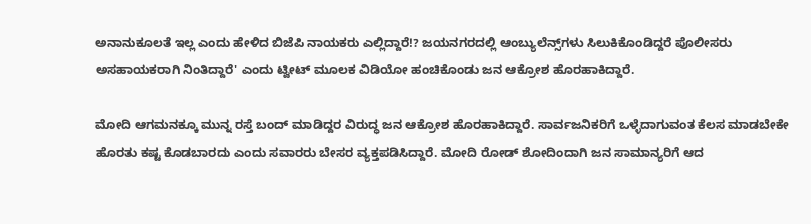ಅನಾನುಕೂಲತೆ ಇಲ್ಲ ಎಂದು ಹೇಳಿದ ಬಿಜೆಪಿ ನಾಯಕರು ಎಲ್ಲಿದ್ದಾರೆ!? ಜಯನಗರದಲ್ಲಿ ಆಂಬ್ಯುಲೆನ್ಸ್‌ಗಳು ಸಿಲುಕಿಕೊಂಡಿದ್ದರೆ ಪೊಲೀಸರು ಅಸಹಾಯಕರಾಗಿ ನಿಂತಿದ್ದಾರೆ' ಎಂದು ಟ್ವೀಟ್ ಮೂಲಕ ವಿಡಿಯೋ ಹಂಚಿಕೊಂಡು ಜನ ಆಕ್ರೋಶ ಹೊರಹಾಕಿದ್ದಾರೆ.

ಮೋದಿ ಆಗಮನಕ್ಕೂ ಮುನ್ನ ರಸ್ತೆ ಬಂದ್ ಮಾಡಿದ್ದರ ವಿರುದ್ಧ ಜನ ಆಕ್ರೋಶ ಹೊರಹಾಕಿದ್ದಾರೆ. ಸಾರ್ವಜನಿಕರಿಗೆ ಒಳ್ಳೆದಾಗುವಂತ ಕೆಲಸ ಮಾಡಬೇಕೇ ಹೊರತು ಕಷ್ಟ ಕೊಡಬಾರದು ಎಂದು ಸವಾರರು ಬೇಸರ ವ್ಯಕ್ತಪಡಿಸಿದ್ದಾರೆ. ಮೋದಿ ರೋಡ್‌ ಶೋದಿಂದಾಗಿ ಜನ ಸಾಮಾನ್ಯರಿಗೆ ಆದ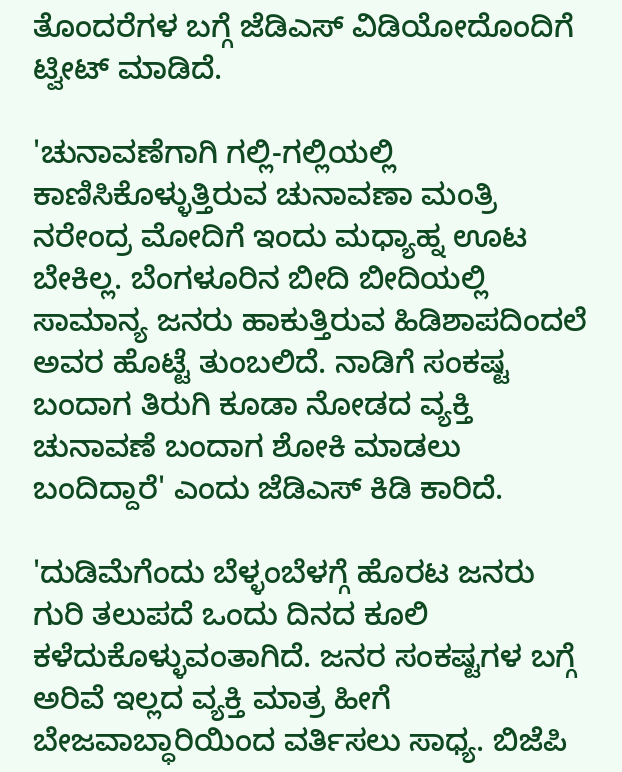ತೊಂದರೆಗಳ ಬಗ್ಗೆ ಜೆಡಿಎಸ್ ವಿಡಿಯೋದೊಂದಿಗೆ ಟ್ವೀಟ್ ಮಾಡಿದೆ.

'ಚುನಾವಣೆಗಾಗಿ ಗಲ್ಲಿ-ಗಲ್ಲಿಯಲ್ಲಿ ಕಾಣಿಸಿಕೊಳ್ಳುತ್ತಿರುವ ಚುನಾವಣಾ ಮಂತ್ರಿ ನರೇಂದ್ರ ಮೋದಿಗೆ ಇಂದು ಮಧ್ಯಾಹ್ನ ಊಟ ಬೇಕಿಲ್ಲ. ಬೆಂಗಳೂರಿನ ಬೀದಿ ಬೀದಿಯಲ್ಲಿ ಸಾಮಾನ್ಯ ಜನರು ಹಾಕುತ್ತಿರುವ ಹಿಡಿಶಾಪದಿಂದಲೆ ಅವರ ಹೊಟ್ಟೆ ತುಂಬಲಿದೆ. ನಾಡಿಗೆ ಸಂಕಷ್ಟ ಬಂದಾಗ ತಿರುಗಿ ಕೂಡಾ ನೋಡದ ವ್ಯಕ್ತಿ ಚುನಾವಣೆ ಬಂದಾಗ ಶೋಕಿ ಮಾಡಲು ಬಂದಿದ್ದಾರೆ' ಎಂದು ಜೆಡಿಎಸ್ ಕಿಡಿ ಕಾರಿದೆ.

'ದುಡಿಮೆಗೆಂದು ಬೆಳ್ಳಂಬೆಳಗ್ಗೆ ಹೊರಟ ಜನರು ಗುರಿ ತಲುಪದೆ ಒಂದು ದಿನದ ಕೂಲಿ ಕಳೆದುಕೊಳ್ಳುವಂತಾಗಿದೆ. ಜನರ ಸಂಕಷ್ಟಗಳ ಬಗ್ಗೆ ಅರಿವೆ ಇಲ್ಲದ ವ್ಯಕ್ತಿ ಮಾತ್ರ ಹೀಗೆ ಬೇಜವಾಬ್ಧಾರಿಯಿಂದ ವರ್ತಿಸಲು ಸಾಧ್ಯ. ಬಿಜೆಪಿ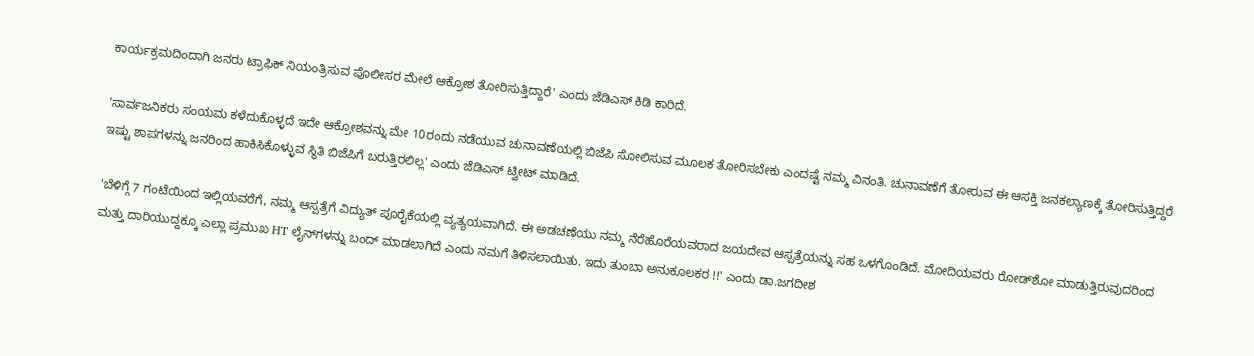ಕಾರ್ಯಕ್ರಮದಿಂದಾಗಿ ಜನರು ಟ್ರಾಫಿಕ್ ನಿಯಂತ್ರಿಸುವ ಪೊಲೀಸರ ಮೇಲೆ ಆಕ್ರೋಶ ತೋರಿಸುತ್ತಿದ್ದಾರೆ' ಎಂದು ಜೆಡಿಎಸ್ ಕಿಡಿ ಕಾರಿದೆ.

'ಸಾರ್ವಜನಿಕರು ಸಂಯಮ ಕಳೆದುಕೊಳ್ಳದೆ ಇದೇ ಆಕ್ರೋಶವನ್ನು ಮೇ 10ರಂದು ನಡೆಯುವ ಚುನಾವಣೆಯಲ್ಲಿ ಬಿಜೆಪಿ ಸೋಲಿಸುವ ಮೂಲಕ ತೋರಿಸಬೇಕು ಎಂದಷ್ಟೆ ನಮ್ಮ ವಿನಂತಿ. ಚುನಾವಣೆಗೆ ತೋರುವ ಈ ಆಸಕ್ತಿ ಜನಕಲ್ಯಾಣಕ್ಕೆ ತೋರಿಸುತ್ತಿದ್ದರೆ ಇಷ್ಟು ಶಾಪಗಳನ್ನು ಜನರಿಂದ ಹಾಕಿಸಿಕೊಳ್ಳುವ ಸ್ಥಿತಿ ಬಿಜೆಪಿಗೆ ಬರುತ್ತಿರಲಿಲ್ಲ' ಎಂದು ಜೆಡಿಎಸ್ ಟ್ವೀಟ್ ಮಾಡಿದೆ.

'ಬೆಳಿಗ್ಗೆ 7 ಗಂಟೆಯಿಂದ ಇಲ್ಲಿಯವರೆಗೆ, ನಮ್ಮ ಆಸ್ಪತ್ರೆಗೆ ವಿದ್ಯುತ್ ಪೂರೈಕೆಯಲ್ಲಿ ವ್ಯತ್ಯಯವಾಗಿದೆ. ಈ ಅಡಚಣೆಯು ನಮ್ಮ ನೆರೆಹೊರೆಯವರಾದ ಜಯದೇವ ಆಸ್ಪತ್ರೆಯನ್ನು ಸಹ ಒಳಗೊಂಡಿದೆ. ಮೋದಿಯವರು ರೋಡ್‌ಶೋ ಮಾಡುತ್ತಿರುವುದರಿಂದ ಮತ್ತು ದಾರಿಯುದ್ದಕ್ಕೂ ಎಲ್ಲಾ ಪ್ರಮುಖ HT ಲೈನ್‌ಗಳನ್ನು ಬಂದ್ ಮಾಡಲಾಗಿದೆ ಎಂದು ನಮಗೆ ತಿಳಿಸಲಾಯಿತು. ಇದು ತುಂಬಾ ಅನುಕೂಲಕರ !!' ಎಂದು ಡಾ.ಜಗದೀಶ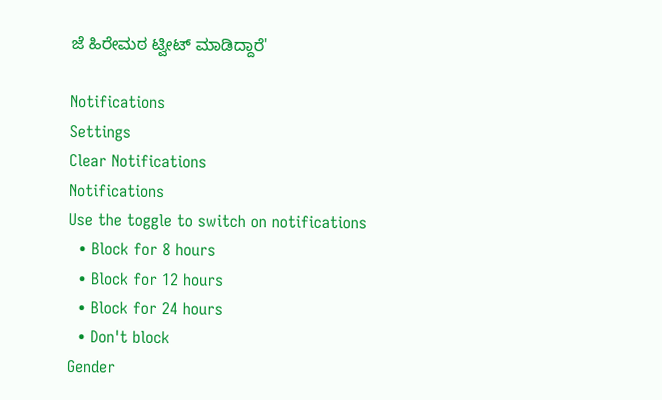ಜೆ ಹಿರೇಮಠ ಟ್ವೀಟ್ ಮಾಡಿದ್ದಾರೆ'

Notifications
Settings
Clear Notifications
Notifications
Use the toggle to switch on notifications
  • Block for 8 hours
  • Block for 12 hours
  • Block for 24 hours
  • Don't block
Gender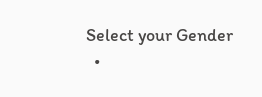Select your Gender
  •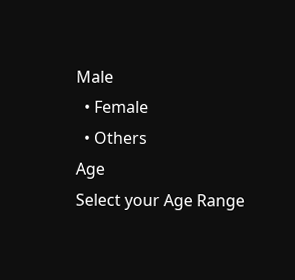Male
  • Female
  • Others
Age
Select your Age Range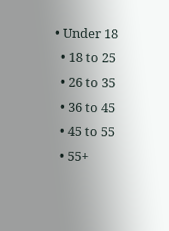• Under 18
  • 18 to 25
  • 26 to 35
  • 36 to 45
  • 45 to 55
  • 55+